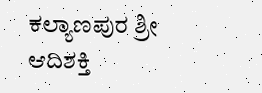ಕಲ್ಯಾಣಪುರ ಶ್ರೀ ಆದಿಶಕ್ತಿ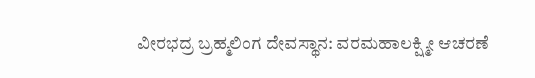ವೀರಭದ್ರ ಬ್ರಹ್ಮಲಿಂಗ ದೇವಸ್ಥಾನ: ವರಮಹಾಲಕ್ಷ್ಮೀ ಆಚರಣೆ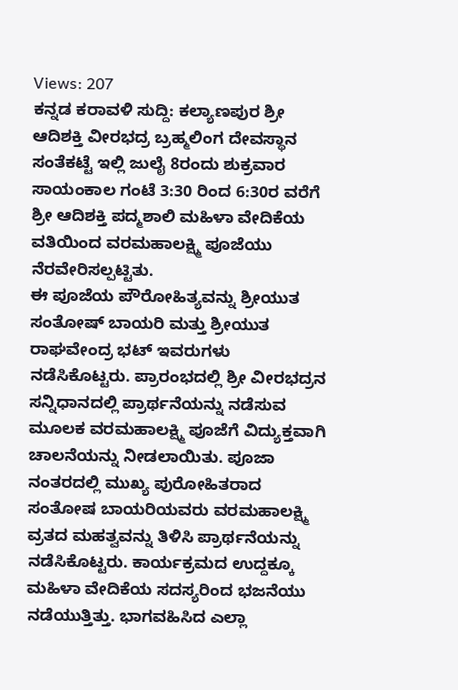Views: 207
ಕನ್ನಡ ಕರಾವಳಿ ಸುದ್ದಿ: ಕಲ್ಯಾಣಪುರ ಶ್ರೀ ಆದಿಶಕ್ತಿ ವೀರಭದ್ರ ಬ್ರಹ್ಮಲಿಂಗ ದೇವಸ್ಥಾನ ಸಂತೆಕಟ್ಟೆ ಇಲ್ಲಿ ಜುಲೈ 8ರಂದು ಶುಕ್ರವಾರ ಸಾಯಂಕಾಲ ಗಂಟೆ 3:30 ರಿಂದ 6:30ರ ವರೆಗೆ ಶ್ರೀ ಆದಿಶಕ್ತಿ ಪದ್ಮಶಾಲಿ ಮಹಿಳಾ ವೇದಿಕೆಯ ವತಿಯಿಂದ ವರಮಹಾಲಕ್ಷ್ಮಿ ಪೂಜೆಯು ನೆರವೇರಿಸಲ್ಪಟ್ಟಿತು.
ಈ ಪೂಜೆಯ ಪೌರೋಹಿತ್ಯವನ್ನು ಶ್ರೀಯುತ ಸಂತೋಷ್ ಬಾಯರಿ ಮತ್ತು ಶ್ರೀಯುತ ರಾಘವೇಂದ್ರ ಭಟ್ ಇವರುಗಳು ನಡೆಸಿಕೊಟ್ಟರು. ಪ್ರಾರಂಭದಲ್ಲಿ ಶ್ರೀ ವೀರಭದ್ರನ ಸನ್ನಿಧಾನದಲ್ಲಿ ಪ್ರಾರ್ಥನೆಯನ್ನು ನಡೆಸುವ ಮೂಲಕ ವರಮಹಾಲಕ್ಷ್ಮಿ ಪೂಜೆಗೆ ವಿದ್ಯುಕ್ತವಾಗಿ ಚಾಲನೆಯನ್ನು ನೀಡಲಾಯಿತು. ಪೂಜಾ ನಂತರದಲ್ಲಿ ಮುಖ್ಯ ಪುರೋಹಿತರಾದ ಸಂತೋಷ ಬಾಯರಿಯವರು ವರಮಹಾಲಕ್ಷ್ಮಿ ವ್ರತದ ಮಹತ್ವವನ್ನು ತಿಳಿಸಿ ಪ್ರಾರ್ಥನೆಯನ್ನು ನಡೆಸಿಕೊಟ್ಟರು. ಕಾರ್ಯಕ್ರಮದ ಉದ್ದಕ್ಕೂ ಮಹಿಳಾ ವೇದಿಕೆಯ ಸದಸ್ಯರಿಂದ ಭಜನೆಯು ನಡೆಯುತ್ತಿತ್ತು. ಭಾಗವಹಿಸಿದ ಎಲ್ಲಾ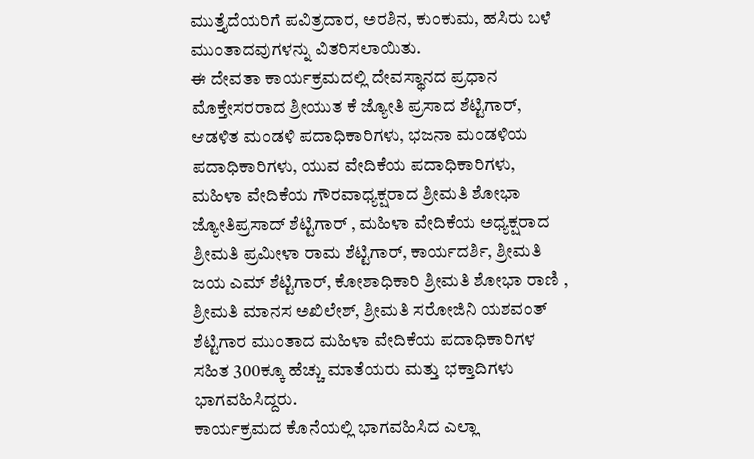ಮುತ್ತೈದೆಯರಿಗೆ ಪವಿತ್ರದಾರ, ಅರಶಿನ, ಕುಂಕುಮ, ಹಸಿರು ಬಳೆ ಮುಂತಾದವುಗಳನ್ನು ವಿತರಿಸಲಾಯಿತು.
ಈ ದೇವತಾ ಕಾರ್ಯಕ್ರಮದಲ್ಲಿ ದೇವಸ್ಥಾನದ ಪ್ರಧಾನ ಮೊಕ್ತೇಸರರಾದ ಶ್ರೀಯುತ ಕೆ ಜ್ಯೋತಿ ಪ್ರಸಾದ ಶೆಟ್ಟಿಗಾರ್, ಆಡಳಿತ ಮಂಡಳಿ ಪದಾಧಿಕಾರಿಗಳು, ಭಜನಾ ಮಂಡಳಿಯ ಪದಾಧಿಕಾರಿಗಳು, ಯುವ ವೇದಿಕೆಯ ಪದಾಧಿಕಾರಿಗಳು, ಮಹಿಳಾ ವೇದಿಕೆಯ ಗೌರವಾಧ್ಯಕ್ಷರಾದ ಶ್ರೀಮತಿ ಶೋಭಾ ಜ್ಯೋತಿಪ್ರಸಾದ್ ಶೆಟ್ಟಿಗಾರ್ , ಮಹಿಳಾ ವೇದಿಕೆಯ ಅಧ್ಯಕ್ಷರಾದ ಶ್ರೀಮತಿ ಪ್ರಮೀಳಾ ರಾಮ ಶೆಟ್ಟಿಗಾರ್, ಕಾರ್ಯದರ್ಶಿ, ಶ್ರೀಮತಿ ಜಯ ಎಮ್ ಶೆಟ್ಟಿಗಾರ್, ಕೋಶಾಧಿಕಾರಿ ಶ್ರೀಮತಿ ಶೋಭಾ ರಾಣಿ , ಶ್ರೀಮತಿ ಮಾನಸ ಅಖಿಲೇಶ್, ಶ್ರೀಮತಿ ಸರೋಜಿನಿ ಯಶವಂತ್ ಶೆಟ್ಟಿಗಾರ ಮುಂತಾದ ಮಹಿಳಾ ವೇದಿಕೆಯ ಪದಾಧಿಕಾರಿಗಳ ಸಹಿತ 300ಕ್ಕೂ ಹೆಚ್ಚು ಮಾತೆಯರು ಮತ್ತು ಭಕ್ತಾದಿಗಳು ಭಾಗವಹಿಸಿದ್ದರು.
ಕಾರ್ಯಕ್ರಮದ ಕೊನೆಯಲ್ಲಿ ಭಾಗವಹಿಸಿದ ಎಲ್ಲಾ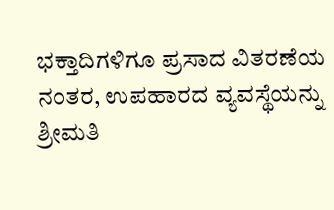ಭಕ್ತಾದಿಗಳಿಗೂ ಪ್ರಸಾದ ವಿತರಣೆಯ ನಂತರ, ಉಪಹಾರದ ವ್ಯವಸ್ಥೆಯನ್ನು ಶ್ರೀಮತಿ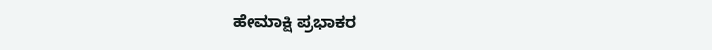ಹೇಮಾಕ್ಷಿ ಪ್ರಭಾಕರ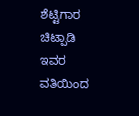ಶೆಟ್ಟಿಗಾರ ಚಿಟ್ಪಾಡಿ ಇವರ ವತಿಯಿಂದ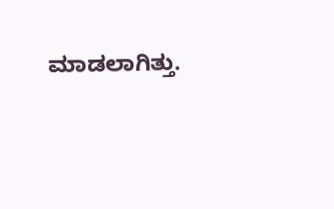ಮಾಡಲಾಗಿತ್ತು.